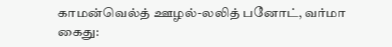காமன்வெல்த் ஊழல்-லலித் பனோட், வர்மா கைது: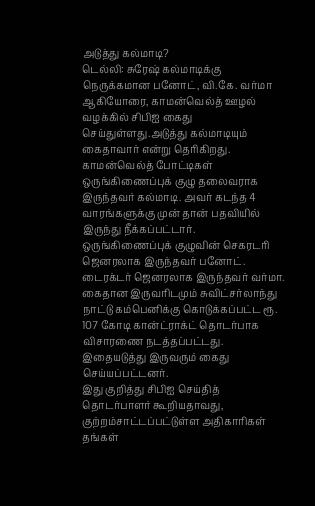அடுத்து கல்மாடி?
டெல்லி: சுரேஷ் கல்மாடிக்கு நெருக்கமான பனோட், வி.கே. வர்மா ஆகியோரை, காமன்வெல்த் ஊழல் வழக்கில் சிபிஐ கைது செய்துள்ளது.அடுத்து கல்மாடியும் கைதாவார் என்று தெரிகிறது.
காமன்வெல்த் போட்டிகள் ஒருங்கிணைப்புக் குழு தலைவராக இருந்தவர் கல்மாடி. அவர் கடந்த 4 வாரங்களுக்கு முன் தான் பதவியில் இருந்து நீக்கப்பட்டார். ஒருங்கிணைப்புக் குழுவின் செகரடரி ஜெனரலாக இருந்தவர் பனோட். டைரக்டர் ஜெனரலாக இருந்தவர் வர்மா.
கைதான இருவரிடமும் சுவிட்சர்லாந்து நாட்டு கம்பெனிக்கு கொடுக்கப்பட்ட ரூ. 107 கோடி கான்ட்ராக்ட் தொடர்பாக விசாரணை நடத்தப்பட்டது. இதையடுத்து இருவரும் கைது செய்யப்பட்டனர்.
இது குறித்து சிபிஐ செய்தித் தொடர்பாளர் கூறியதாவது,
குற்றம்சாட்டப்பட்டுள்ள அதிகாரிகள் தங்கள்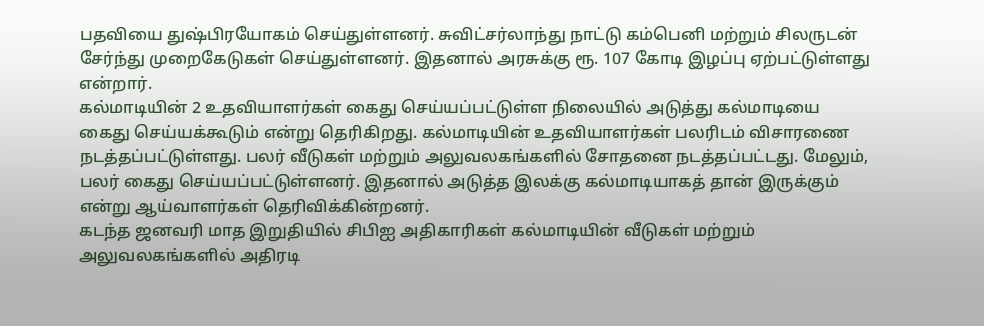பதவியை துஷ்பிரயோகம் செய்துள்ளனர். சுவிட்சர்லாந்து நாட்டு கம்பெனி மற்றும் சிலருடன் சேர்ந்து முறைகேடுகள் செய்துள்ளனர். இதனால் அரசுக்கு ரூ. 107 கோடி இழப்பு ஏற்பட்டுள்ளது என்றார்.
கல்மாடியின் 2 உதவியாளர்கள் கைது செய்யப்பட்டுள்ள நிலையில் அடுத்து கல்மாடியை கைது செய்யக்கூடும் என்று தெரிகிறது. கல்மாடியின் உதவியாளர்கள் பலரிடம் விசாரணை நடத்தப்பட்டுள்ளது. பலர் வீடுகள் மற்றும் அலுவலகங்களில் சோதனை நடத்தப்பட்டது. மேலும், பலர் கைது செய்யப்பட்டுள்ளனர். இதனால் அடுத்த இலக்கு கல்மாடியாகத் தான் இருக்கும் என்று ஆய்வாளர்கள் தெரிவிக்கின்றனர்.
கடந்த ஜனவரி மாத இறுதியில் சிபிஐ அதிகாரிகள் கல்மாடியின் வீடுகள் மற்றும் அலுவலகங்களில் அதிரடி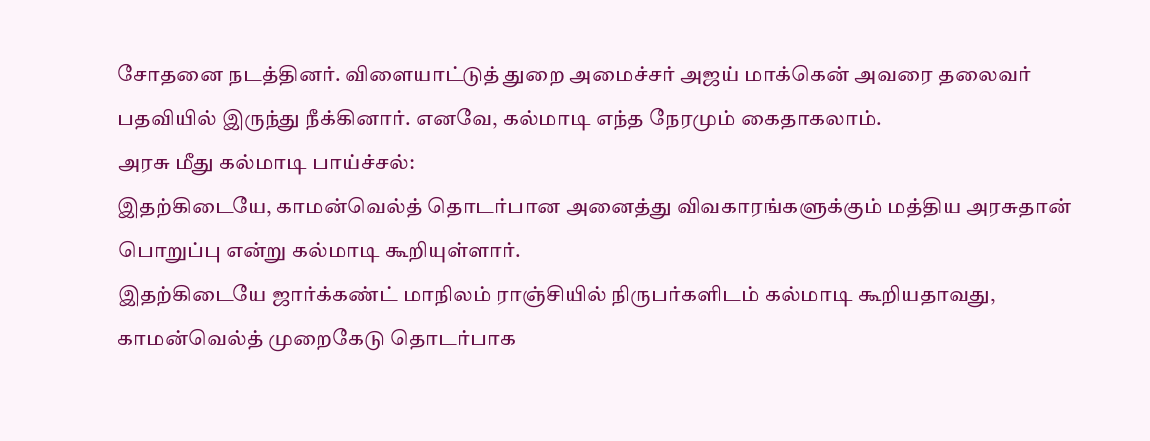சோதனை நடத்தினர். விளையாட்டுத் துறை அமைச்சர் அஜய் மாக்கென் அவரை தலைவர் பதவியில் இருந்து நீக்கினார். எனவே, கல்மாடி எந்த நேரமும் கைதாகலாம்.
அரசு மீது கல்மாடி பாய்ச்சல்:
இதற்கிடையே, காமன்வெல்த் தொடர்பான அனைத்து விவகாரங்களுக்கும் மத்திய அரசுதான் பொறுப்பு என்று கல்மாடி கூறியுள்ளார்.
இதற்கிடையே ஜார்க்கண்ட் மாநிலம் ராஞ்சியில் நிருபர்களிடம் கல்மாடி கூறியதாவது,
காமன்வெல்த் முறைகேடு தொடர்பாக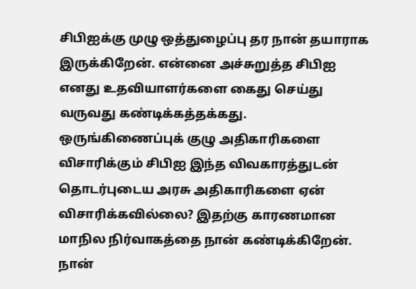சிபிஐக்கு முழு ஒத்துழைப்பு தர நான் தயாராக இருக்கிறேன். என்னை அச்சுறுத்த சிபிஐ எனது உதவியாளர்களை கைது செய்து வருவது கண்டிக்கத்தக்கது.
ஒருங்கிணைப்புக் குழு அதிகாரிகளை விசாரிக்கும் சிபிஐ இந்த விவகாரத்துடன் தொடர்புடைய அரசு அதிகாரிகளை ஏன் விசாரிக்கவில்லை? இதற்கு காரணமான மாநில நிர்வாகத்தை நான் கண்டிக்கிறேன். நான்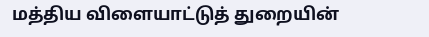மத்திய விளையாட்டுத் துறையின்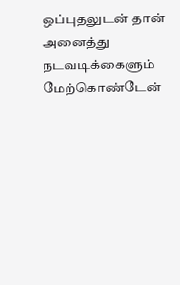ஒப்புதலுடன் தான் அனைத்து நடவடிக்கைளும் மேற்கொண்டேன்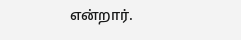என்றார்.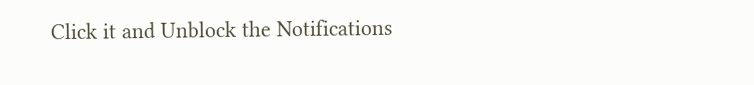Click it and Unblock the Notifications